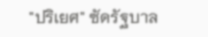"ปริเยศ" ซัดรัฐบาล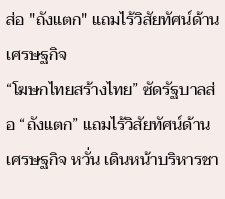ส่อ "ถังแตก" แถมไร้วิสัยทัศน์ด้านเศรษฐกิจ
“โฆษกไทยสร้างไทย” ซัดรัฐบาลส่อ “ถังแตก” แถมไร้วิสัยทัศน์ด้านเศรษฐกิจ หวั่น เดินหน้าบริหารชา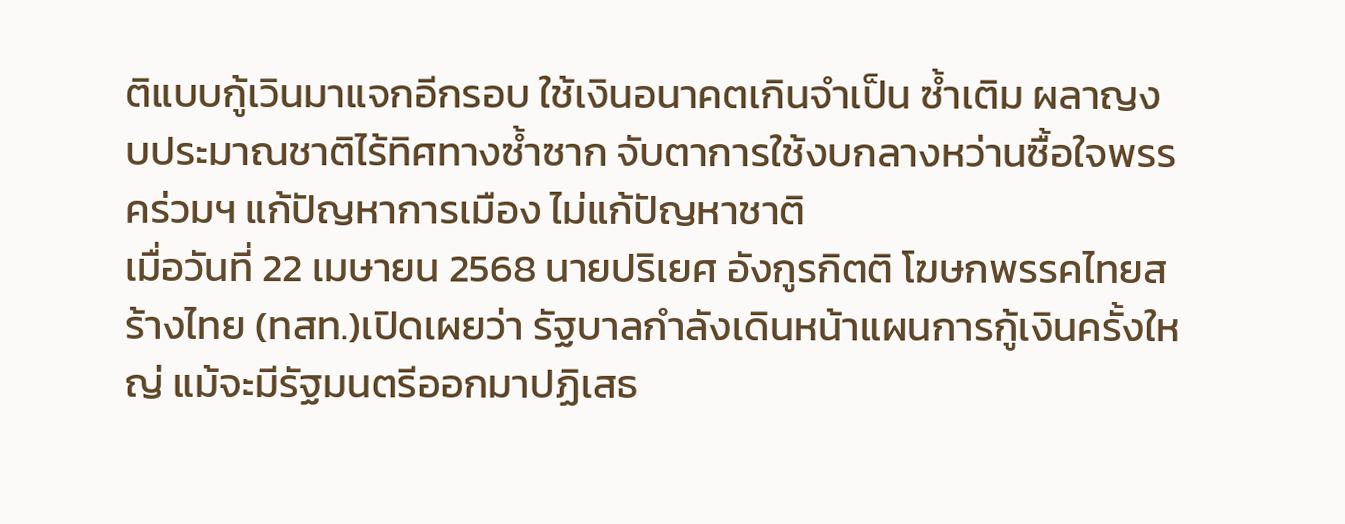ติแบบกู้เวินมาแจกอีกรอบ ใช้เงินอนาคตเกินจำเป็น ซ้ำเติม ผลาญงบประมาณชาติไร้ทิศทางซ้ำซาก จับตาการใช้งบกลางหว่านซื้อใจพรรคร่วมฯ แก้ปัญหาการเมือง ไม่แก้ปัญหาชาติ
เมื่อวันที่ 22 เมษายน 2568 นายปริเยศ อังกูรกิตติ โฆษกพรรคไทยสร้างไทย (ทสท.)เปิดเผยว่า รัฐบาลกำลังเดินหน้าแผนการกู้เงินครั้งใหญ่ แม้จะมีรัฐมนตรีออกมาปฏิเสธ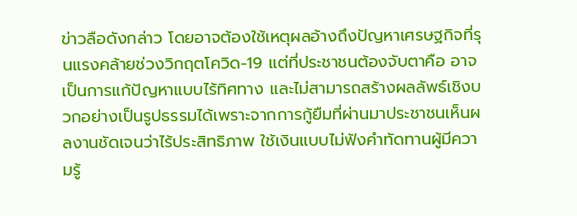ข่าวลือดังกล่าว โดยอาจต้องใช้เหตุผลอ้างถึงปัญหาเศรษฐกิจที่รุนแรงคล้ายช่วงวิกฤตโควิด-19 แต่ที่ประชาชนต้องจับตาคือ อาจเป็นการแก้ปัญหาแบบไร้ทิศทาง และไม่สามารถสร้างผลลัพธ์เชิงบวกอย่างเป็นรูปธรรมได้เพราะจากการกู้ยืมที่ผ่านมาประชาชนเห็นผลงานชัดเจนว่าไร้ประสิทธิภาพ ใช้เงินแบบไม่ฟังคำทัดทานผู้มีความรู้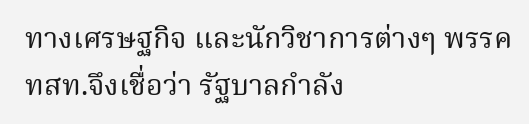ทางเศรษฐกิจ และนักวิชาการต่างๆ พรรค ทสท.จึงเชื่อว่า รัฐบาลกำลัง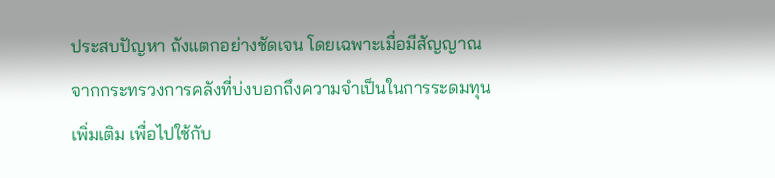ประสบปัญหา ถังแตกอย่างชัดเจน โดยเฉพาะเมื่อมีสัญญาณจากกระทรวงการคลังที่บ่งบอกถึงความจำเป็นในการระดมทุนเพิ่มเติม เพื่อไปใช้กับ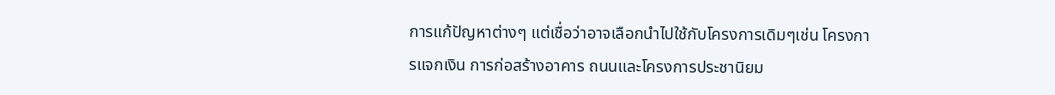การแก้ปัญหาต่างๆ แต่เชื่อว่าอาจเลือกนำไปใช้กับโครงการเดิมๆเช่น โครงการแจกเงิน การก่อสร้างอาคาร ถนนและโครงการประชานิยม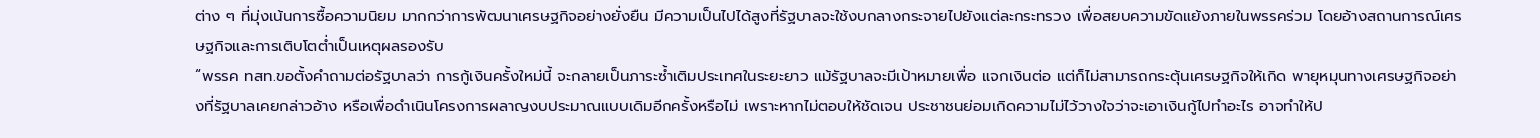ต่าง ๆ ที่มุ่งเน้นการซื้อความนิยม มากกว่าการพัฒนาเศรษฐกิจอย่างยั่งยืน มีความเป็นไปได้สูงที่รัฐบาลจะใช้งบกลางกระจายไปยังแต่ละกระทรวง เพื่อสยบความขัดแย้งภายในพรรคร่วม โดยอ้างสถานการณ์เศรษฐกิจและการเติบโตต่ำเป็นเหตุผลรองรับ
“พรรค ทสท.ขอตั้งคำถามต่อรัฐบาลว่า การกู้เงินครั้งใหม่นี้ จะกลายเป็นภาระซ้ำเติมประเทศในระยะยาว แม้รัฐบาลจะมีเป้าหมายเพื่อ แจกเงินต่อ แต่ก็ไม่สามารถกระตุ้นเศรษฐกิจให้เกิด พายุหมุนทางเศรษฐกิจอย่างที่รัฐบาลเคยกล่าวอ้าง หรือเพื่อดำเนินโครงการผลาญงบประมาณแบบเดิมอีกครั้งหรือไม่ เพราะหากไม่ตอบให้ชัดเจน ประชาชนย่อมเกิดความไม่ไว้วางใจว่าจะเอาเงินกู้ไปทำอะไร อาจทำให้ป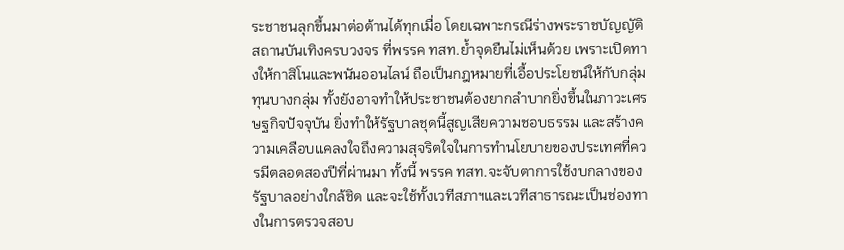ระชาชนลุกขึ้นมาต่อต้านได้ทุกเมื่อ โดยเฉพาะกรณีร่างพระราชบัญญัติสถานบันเทิงครบวงจร ที่พรรค ทสท.ย้ำจุดยืนไม่เห็นด้วย เพราะเปิดทางให้กาสิโนและพนันออนไลน์ ถือเป็นกฎหมายที่เอื้อประโยชน์ให้กับกลุ่มทุนบางกลุ่ม ทั้งยังอาจทำให้ประชาชนต้องยากลำบากยิ่งขึ้นในภาวะเศรษฐกิจปัจจุบัน ยิ่งทำให้รัฐบาลชุดนี้สูญเสียความชอบธรรม และสร้างความเคลือบแคลงใจถึงความสุจริตใจในการทำนโยบายของประเทศที่ควรมีตลอดสองปีที่ผ่านมา ทั้งนี้ พรรค ทสท.จะจับตาการใช้งบกลางของรัฐบาลอย่างใกล้ชิด และจะใช้ทั้งเวทีสภาฯและเวทีสาธารณะเป็นช่องทางในการตรวจสอบ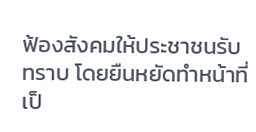ฟ้องสังคมให้ประชาชนรับทราบ โดยยืนหยัดทำหน้าที่เป็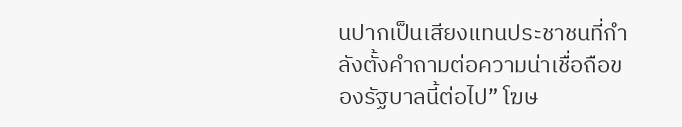นปากเป็นเสียงแทนประชาชนที่กำลังตั้งคำถามต่อความน่าเชื่อถือของรัฐบาลนี้ต่อไป” โฆษ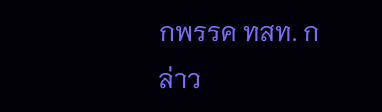กพรรค ทสท. กล่าว